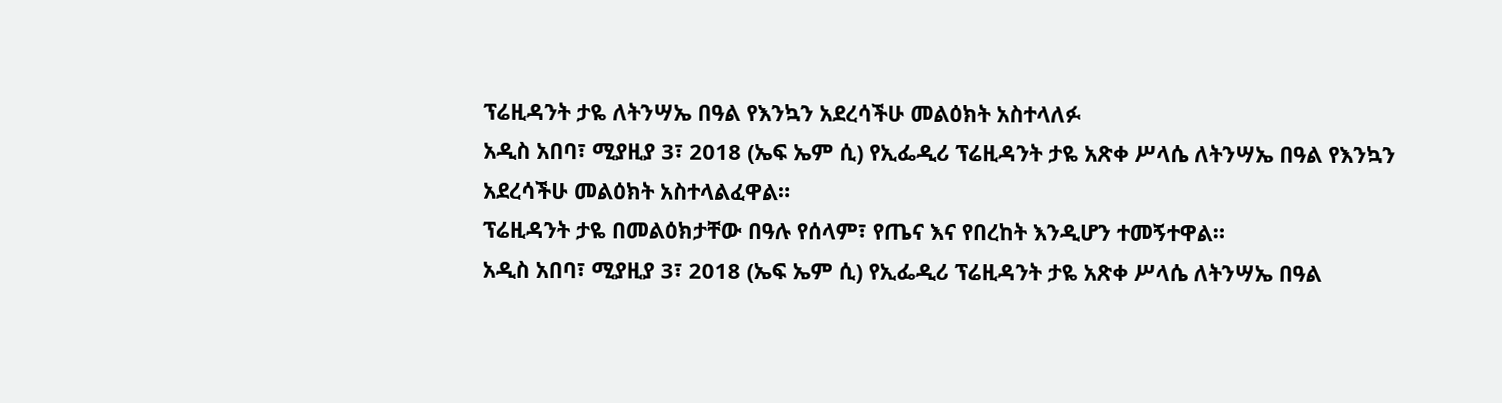ፕሬዚዳንት ታዬ ለትንሣኤ በዓል የእንኳን አደረሳችሁ መልዕክት አስተላለፉ
አዲስ አበባ፣ ሚያዚያ 3፣ 2018 (ኤፍ ኤም ሲ) የኢፌዲሪ ፕሬዚዳንት ታዬ አጽቀ ሥላሴ ለትንሣኤ በዓል የእንኳን አደረሳችሁ መልዕክት አስተላልፈዋል።
ፕሬዚዳንት ታዬ በመልዕክታቸው በዓሉ የሰላም፣ የጤና እና የበረከት እንዲሆን ተመኝተዋል።
አዲስ አበባ፣ ሚያዚያ 3፣ 2018 (ኤፍ ኤም ሲ) የኢፌዲሪ ፕሬዚዳንት ታዬ አጽቀ ሥላሴ ለትንሣኤ በዓል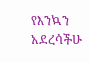የእንኳን አደረሳችሁ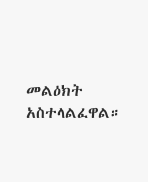መልዕክት አስተላልፈዋል።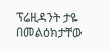ፕሬዚዳንት ታዬ በመልዕክታቸው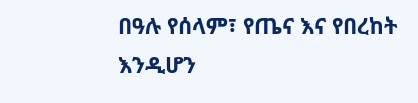በዓሉ የሰላም፣ የጤና እና የበረከት እንዲሆን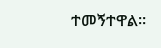ተመኝተዋል።